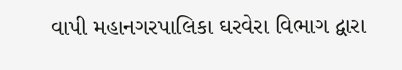વાપી મહાનગરપાલિકા ઘરવેરા વિભાગ દ્વારા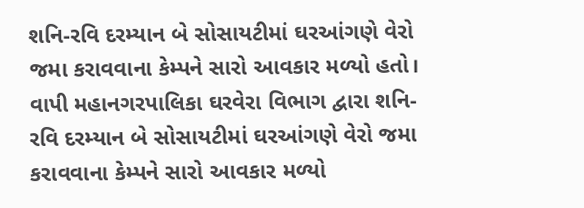શનિ-રવિ દરમ્યાન બે સોસાયટીમાં ઘરઆંગણે વેરો જમા કરાવવાના કેમ્પને સારો આવકાર મળ્યો હતો।
વાપી મહાનગરપાલિકા ઘરવેરા વિભાગ દ્વારા શનિ-રવિ દરમ્યાન બે સોસાયટીમાં ઘરઆંગણે વેરો જમા કરાવવાના કેમ્પને સારો આવકાર મળ્યો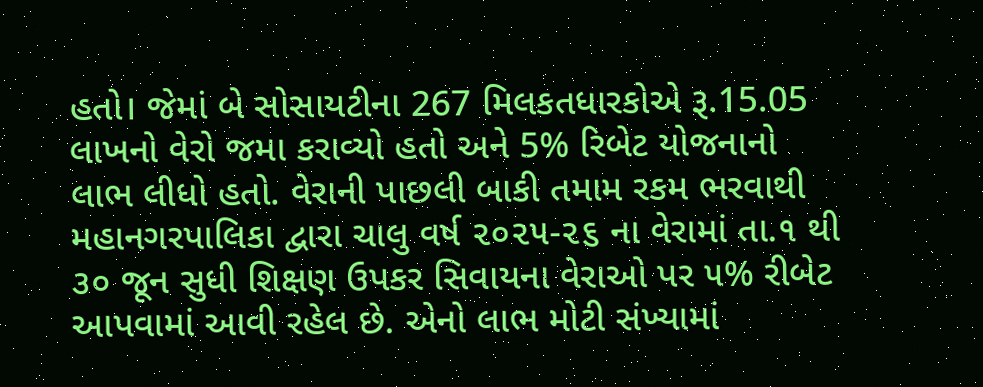હતો। જેમાં બે સોસાયટીના 267 મિલકતધારકોએ રૂ.15.05 લાખનો વેરો જમા કરાવ્યો હતો અને 5% રિબેટ યોજનાનો લાભ લીધો હતો. વેરાની પાછલી બાકી તમામ રકમ ભરવાથી મહાનગરપાલિકા દ્વારા ચાલુ વર્ષ ૨૦૨૫-૨૬ ના વેરામાં તા.૧ થી ૩૦ જૂન સુધી શિક્ષણ ઉપકર સિવાયના વેરાઓ પર ૫% રીબેટ આપવામાં આવી રહેલ છે. એનો લાભ મોટી સંખ્યામાં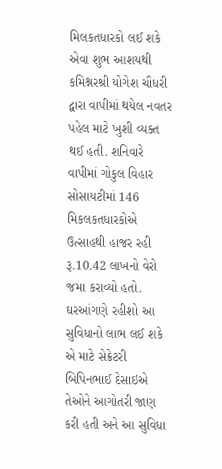મિલકતધારકો લઈ શકે એવા શુભ આશયથી કમિશ્નરશ્રી યોગેશ ચૌધરી દ્વારા વાપીમાં થયેલ નવતર પહેલ માટે ખુશી વ્યક્ત થઈ હતી. શનિવારે વાપીમાં ગોકુલ વિહાર સોસાયટીમાં 146 મિકલકતધારકોએ ઉત્સાહથી હાજર રહી રૂ.10.42 લાખનો વેરો જમા કરાવ્યો હતો. ઘરઆંગણે રહીશો આ સુવિધાનો લાભ લઈ શકે એ માટે સેક્રેટરી બિપિનભાઈ દેસાઇએ તેઓને આગોતરી જાણ કરી હતી અને આ સુવિધા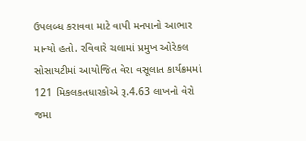ઉપલબ્ધ કરાવવા માટે વાપી મનપાનો આભાર માન્યો હતો. રવિવારે ચલામાં પ્રમુખ ઓરેકલ સોસાયટીમાં આયોજિત વેરા વસૂલાત કાર્યક્રમમાં 121 મિકલકતધારકોએ રૂ.4.63 લાખનો વેરો જમા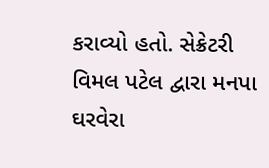કરાવ્યો હતો. સેક્રેટરી વિમલ પટેલ દ્વારા મનપા ઘરવેરા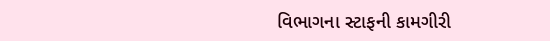વિભાગના સ્ટાફની કામગીરી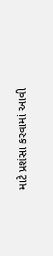માટે પ્રશંસા કરવામાં આવી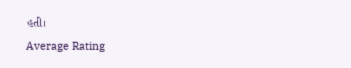હતી।
Average Rating